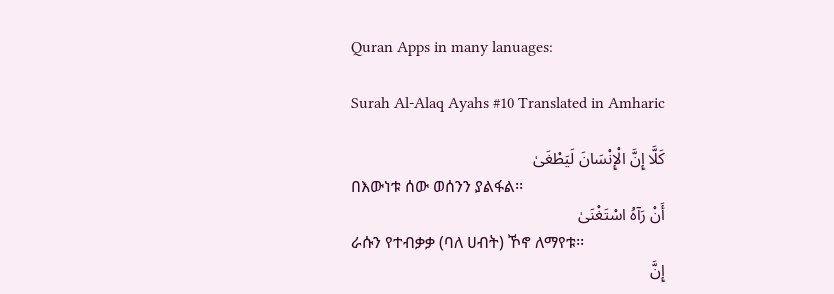Quran Apps in many lanuages:

Surah Al-Alaq Ayahs #10 Translated in Amharic

كَلَّا إِنَّ الْإِنْسَانَ لَيَطْغَىٰ
በእውነቱ ሰው ወሰንን ያልፋል፡፡
أَنْ رَآهُ اسْتَغْنَىٰ
ራሱን የተብቃቃ (ባለ ሀብት) ኾኖ ለማየቱ፡፡
إِنَّ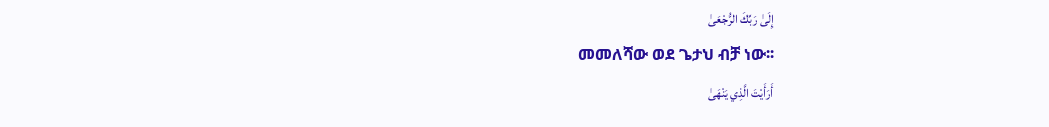إِلَىٰ رَبِّكَ الرُّجْعَىٰ
መመለሻው ወደ ጌታህ ብቻ ነው፡፡
أَرَأَيْتَ الَّذِي يَنْهَىٰ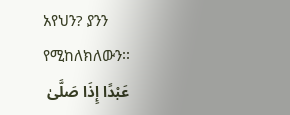አየህን? ያንን የሚከለክለውን፡፡
عَبْدًا إِذَا صَلَّىٰ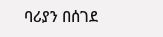ባሪያን በሰገደ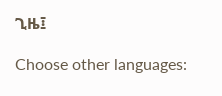ጊዜ፤

Choose other languages: